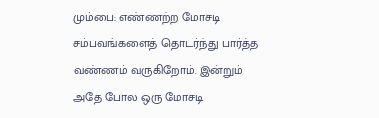மும்பை: எண்ணற்ற மோசடி சம்பவங்களைத் தொடர்ந்து பார்த்த வண்ணம் வருகிறோம். இன்றும் அதே போல ஒரு மோசடி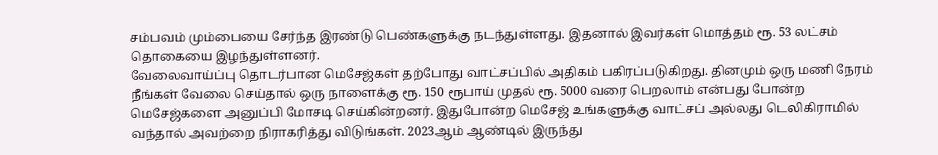சம்பவம் மும்பையை சேர்ந்த இரண்டு பெண்களுக்கு நடந்துள்ளது. இதனால் இவர்கள் மொத்தம் ரூ. 53 லட்சம் தொகையை இழந்துள்ளனர்.
வேலைவாய்ப்பு தொடர்பான மெசேஜ்கள் தற்போது வாட்சப்பில் அதிகம் பகிரப்படுகிறது. தினமும் ஒரு மணி நேரம் நீங்கள் வேலை செய்தால் ஒரு நாளைக்கு ரூ. 150 ரூபாய் முதல் ரூ. 5000 வரை பெறலாம் என்பது போன்ற மெசேஜ்களை அனுப்பி மோசடி செய்கின்றனர். இதுபோன்ற மெசேஜ் உங்களுக்கு வாட்சப் அல்லது டெலிகிராமில் வந்தால் அவற்றை நிராகரித்து விடுங்கள். 2023ஆம் ஆண்டில் இருந்து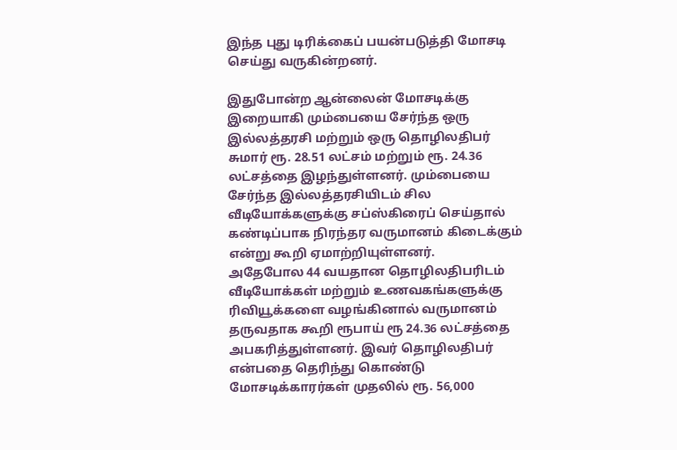இந்த புது டிரிக்கைப் பயன்படுத்தி மோசடி செய்து வருகின்றனர்.

இதுபோன்ற ஆன்லைன் மோசடிக்கு இறையாகி மும்பையை சேர்ந்த ஒரு இல்லத்தரசி மற்றும் ஒரு தொழிலதிபர் சுமார் ரூ. 28.51 லட்சம் மற்றும் ரூ. 24.36 லட்சத்தை இழந்துள்ளனர். மும்பையை சேர்ந்த இல்லத்தரசியிடம் சில வீடியோக்களுக்கு சப்ஸ்கிரைப் செய்தால் கண்டிப்பாக நிரந்தர வருமானம் கிடைக்கும் என்று கூறி ஏமாற்றியுள்ளனர்.
அதேபோல 44 வயதான தொழிலதிபரிடம் வீடியோக்கள் மற்றும் உணவகங்களுக்கு ரிவியூக்களை வழங்கினால் வருமானம் தருவதாக கூறி ரூபாய் ரூ 24.36 லட்சத்தை அபகரித்துள்ளனர். இவர் தொழிலதிபர் என்பதை தெரிந்து கொண்டு மோசடிக்காரர்கள் முதலில் ரூ. 56,000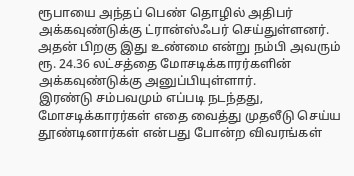ரூபாயை அந்தப் பெண் தொழில் அதிபர் அக்கவுண்டுக்கு ட்ரான்ஸ்ஃபர் செய்துள்ளனர். அதன் பிறகு இது உண்மை என்று நம்பி அவரும் ரூ. 24.36 லட்சத்தை மோசடிக்காரர்களின் அக்கவுண்டுக்கு அனுப்பியுள்ளார்.
இரண்டு சம்பவமும் எப்படி நடந்தது, மோசடிக்காரர்கள் எதை வைத்து முதலீடு செய்ய தூண்டினார்கள் என்பது போன்ற விவரங்கள்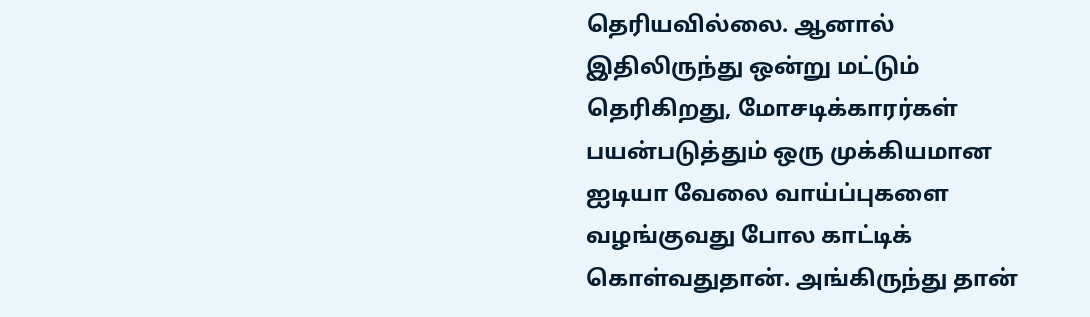தெரியவில்லை. ஆனால் இதிலிருந்து ஒன்று மட்டும் தெரிகிறது, மோசடிக்காரர்கள் பயன்படுத்தும் ஒரு முக்கியமான ஐடியா வேலை வாய்ப்புகளை வழங்குவது போல காட்டிக் கொள்வதுதான். அங்கிருந்து தான்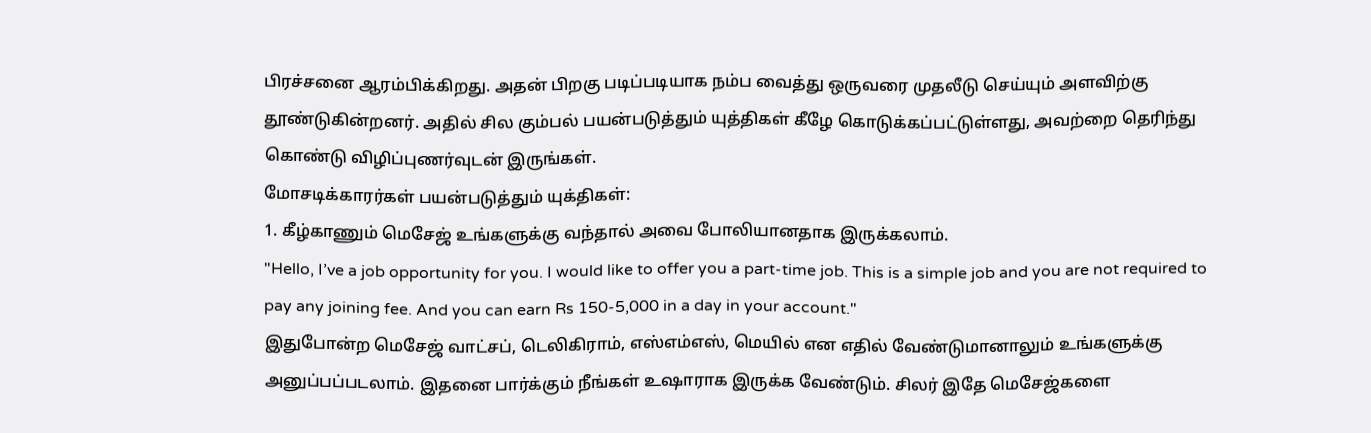பிரச்சனை ஆரம்பிக்கிறது. அதன் பிறகு படிப்படியாக நம்ப வைத்து ஒருவரை முதலீடு செய்யும் அளவிற்கு தூண்டுகின்றனர். அதில் சில கும்பல் பயன்படுத்தும் யுத்திகள் கீழே கொடுக்கப்பட்டுள்ளது, அவற்றை தெரிந்து கொண்டு விழிப்புணர்வுடன் இருங்கள்.
மோசடிக்காரர்கள் பயன்படுத்தும் யுக்திகள்:
1. கீழ்காணும் மெசேஜ் உங்களுக்கு வந்தால் அவை போலியானதாக இருக்கலாம்.
"Hello, I’ve a job opportunity for you. I would like to offer you a part-time job. This is a simple job and you are not required to pay any joining fee. And you can earn Rs 150-5,000 in a day in your account."
இதுபோன்ற மெசேஜ் வாட்சப், டெலிகிராம், எஸ்எம்எஸ், மெயில் என எதில் வேண்டுமானாலும் உங்களுக்கு அனுப்பப்படலாம். இதனை பார்க்கும் நீங்கள் உஷாராக இருக்க வேண்டும். சிலர் இதே மெசேஜ்களை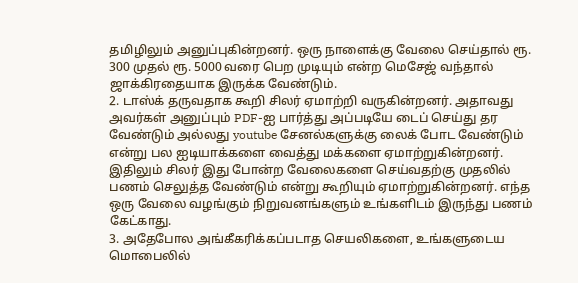தமிழிலும் அனுப்புகின்றனர். ஒரு நாளைக்கு வேலை செய்தால் ரூ. 300 முதல் ரூ. 5000 வரை பெற முடியும் என்ற மெசேஜ் வந்தால் ஜாக்கிரதையாக இருக்க வேண்டும்.
2. டாஸ்க் தருவதாக கூறி சிலர் ஏமாற்றி வருகின்றனர். அதாவது அவர்கள் அனுப்பும் PDF-ஐ பார்த்து அப்படியே டைப் செய்து தர வேண்டும் அல்லது youtube சேனல்களுக்கு லைக் போட வேண்டும் என்று பல ஐடியாக்களை வைத்து மக்களை ஏமாற்றுகின்றனர். இதிலும் சிலர் இது போன்ற வேலைகளை செய்வதற்கு முதலில் பணம் செலுத்த வேண்டும் என்று கூறியும் ஏமாற்றுகின்றனர். எந்த ஒரு வேலை வழங்கும் நிறுவனங்களும் உங்களிடம் இருந்து பணம் கேட்காது.
3. அதேபோல அங்கீகரிக்கப்படாத செயலிகளை, உங்களுடைய மொபைலில்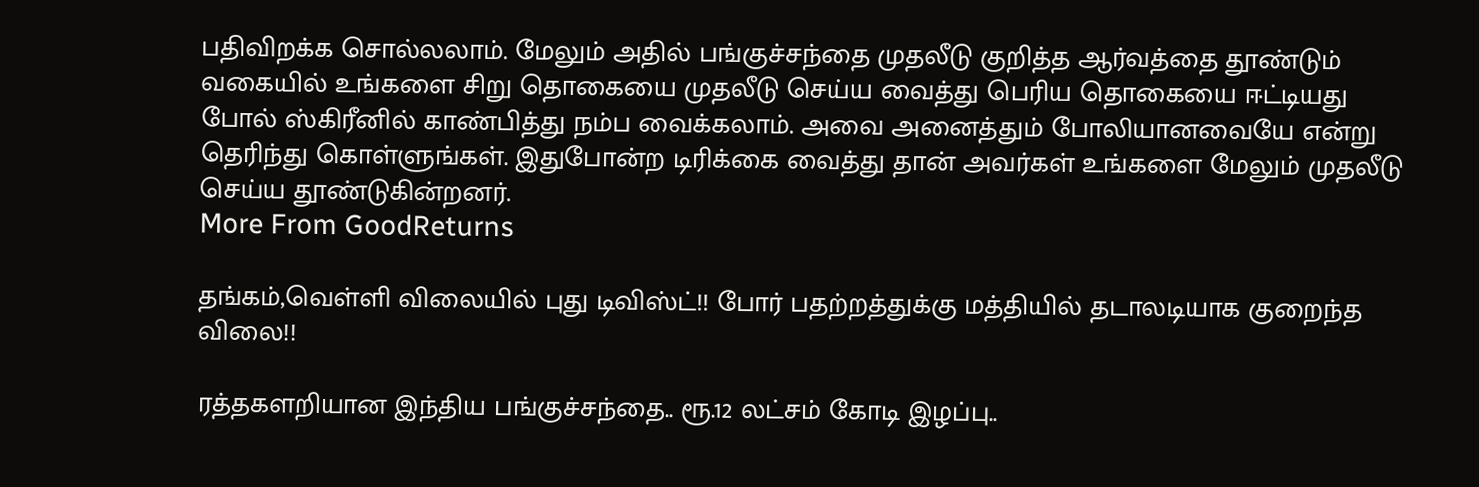பதிவிறக்க சொல்லலாம். மேலும் அதில் பங்குச்சந்தை முதலீடு குறித்த ஆர்வத்தை தூண்டும் வகையில் உங்களை சிறு தொகையை முதலீடு செய்ய வைத்து பெரிய தொகையை ஈட்டியது போல் ஸ்கிரீனில் காண்பித்து நம்ப வைக்கலாம். அவை அனைத்தும் போலியானவையே என்று தெரிந்து கொள்ளுங்கள். இதுபோன்ற டிரிக்கை வைத்து தான் அவர்கள் உங்களை மேலும் முதலீடு செய்ய தூண்டுகின்றனர்.
More From GoodReturns

தங்கம்,வெள்ளி விலையில் புது டிவிஸ்ட்!! போர் பதற்றத்துக்கு மத்தியில் தடாலடியாக குறைந்த விலை!!

ரத்தகளறியான இந்திய பங்குச்சந்தை.. ரூ.12 லட்சம் கோடி இழப்பு..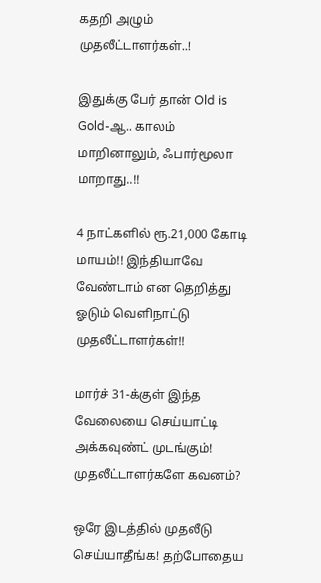கதறி அழும் முதலீட்டாளர்கள்..!

இதுக்கு பேர் தான் Old is Gold-ஆ.. காலம் மாறினாலும், ஃபார்மூலா மாறாது..!!

4 நாட்களில் ரூ.21,000 கோடி மாயம்!! இந்தியாவே வேண்டாம் என தெறித்து ஓடும் வெளிநாட்டு முதலீட்டாளர்கள்!!

மார்ச் 31-க்குள் இந்த வேலையை செய்யாட்டி அக்கவுண்ட் முடங்கும்! முதலீட்டாளர்களே கவனம்?

ஒரே இடத்தில் முதலீடு செய்யாதீங்க! தற்போதைய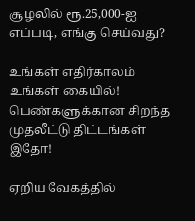சூழலில் ரூ.25,000-ஐ எப்படி, எங்கு செய்வது?

உங்கள் எதிர்காலம் உங்கள் கையில்! பெண்களுக்கான சிறந்த முதலீட்டு திட்டங்கள் இதோ!

ஏறிய வேகத்தில்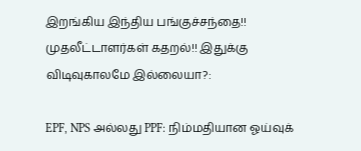இறங்கிய இந்திய பங்குச்சந்தை!! முதலீட்டாளர்கள் கதறல்!! இதுக்கு விடிவுகாலமே இல்லையா?:

EPF, NPS அல்லது PPF: நிம்மதியான ஓய்வுக்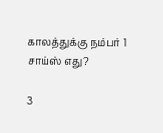காலத்துக்கு நம்பர் 1 சாய்ஸ் எது?

3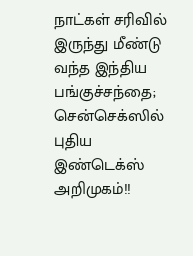நாட்கள் சரிவில் இருந்து மீண்டு வந்த இந்திய பங்குச்சந்தை; சென்செக்ஸில் புதிய இண்டெக்ஸ் அறிமுகம்!!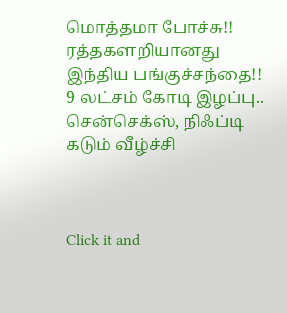மொத்தமா போச்சு!! ரத்தகளறியானது இந்திய பங்குச்சந்தை!! 9 லட்சம் கோடி இழப்பு.. சென்செக்ஸ், நிஃப்டி கடும் வீழ்ச்சி



Click it and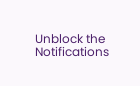Unblock the Notifications